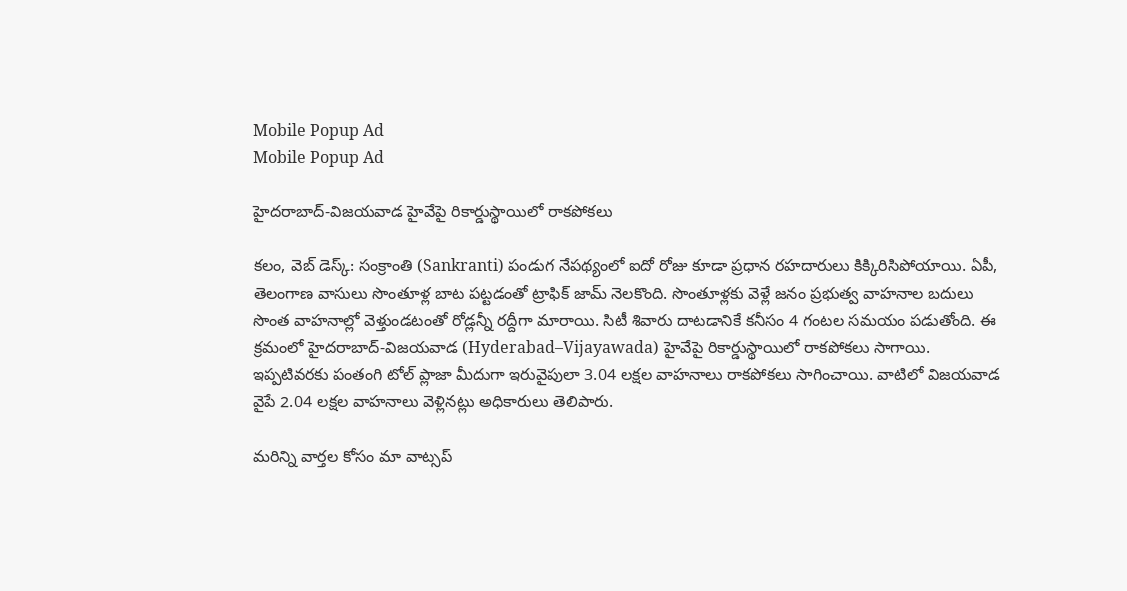Mobile Popup Ad
Mobile Popup Ad

హైదరాబాద్-విజయవాడ హైవేపై రికార్డుస్థాయిలో రాకపోకలు

కలం, వెబ్ డెస్క్: సంక్రాంతి (Sankranti) పండుగ నేపథ్యంలో ఐదో రోజు కూడా ప్రధాన రహదారులు కిక్కిరిసిపోయాయి. ఏపీ, తెలంగాణ వాసులు సొంతూళ్ల బాట పట్టడంతో ట్రాఫిక్ జామ్ నెలకొంది. సొంతూళ్లకు వెళ్లే జనం ప్రభుత్వ వాహనాల బదులు సొంత వాహనాల్లో వెళ్తుండటంతో రోడ్లన్నీ రద్దీగా మారాయి. సిటీ శివారు దాటడానికే కనీసం 4 గంటల సమయం పడుతోంది. ఈ క్రమంలో హైదరాబాద్-విజయవాడ (Hyderabad–Vijayawada) హైవేపై రికార్డుస్థాయిలో రాకపోకలు సాగాయి. ఇప్పటివరకు పంతంగి టోల్ ప్లాజా మీదుగా ఇరువైపులా 3.04 లక్షల వాహనాలు రాకపోకలు సాగించాయి. వాటిలో విజయవాడ వైపే 2.04 లక్షల వాహనాలు వెళ్లినట్లు అధికారులు తెలిపారు.

మ‌రిన్ని వార్త‌ల కోసం మా వాట్స‌ప్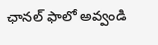ఛాన‌ల్ ఫాలో అవ్వండి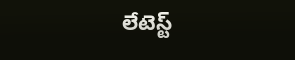లేటెస్ట్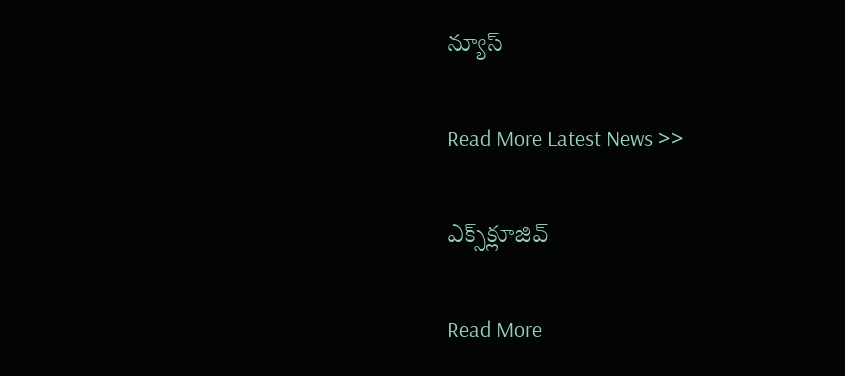న్యూస్‌

Read More Latest News >>

ఎక్స్‌క్లూజివ్‌

Read More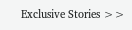Exclusive Stories >>